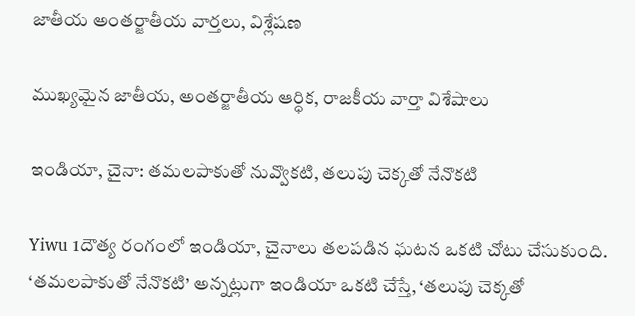జాతీయ అంతర్జాతీయ వార్తలు, విశ్లేషణ

ముఖ్యమైన జాతీయ, అంతర్జాతీయ ఆర్ధిక, రాజకీయ వార్తా విశేషాలు

ఇండియా, చైనా: తమలపాకుతో నువ్వొకటి, తలుపు చెక్కతో నేనొకటి

Yiwu 1దౌత్య రంగంలో ఇండియా, చైనాలు తలపడిన ఘటన ఒకటి చోటు చేసుకుంది. ‘తమలపాకుతో నేనొకటి’ అన్నట్లుగా ఇండియా ఒకటి చేస్తే, ‘తలుపు చెక్కతో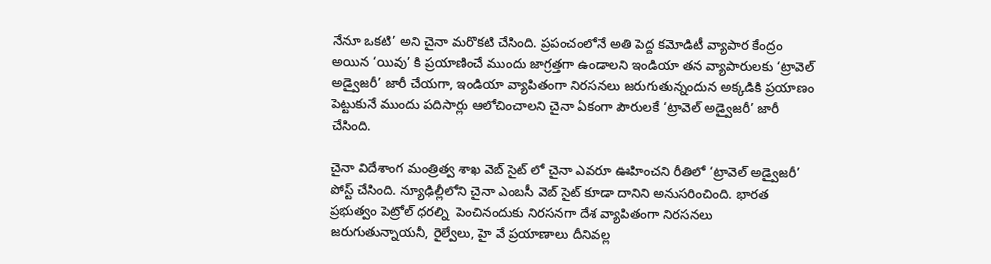నేనూ ఒకటి’ అని చైనా మరొకటి చేసింది. ప్రపంచంలోనే అతి పెద్ద కమోడిటీ వ్యాపార కేంద్రం అయిన ‘యివు’ కి ప్రయాణించే ముందు జాగ్రత్తగా ఉండాలని ఇండియా తన వ్యాపారులకు ‘ట్రావెల్ అడ్వైజరీ’ జారీ చేయగా, ఇండియా వ్యాపితంగా నిరసనలు జరుగుతున్నందున అక్కడికి ప్రయాణం పెట్టుకునే ముందు పదిసార్లు ఆలోచించాలని చైనా ఏకంగా పౌరులకే ‘ట్రావెల్ అడ్వైజరీ’ జారీ చేసింది.

చైనా విదేశాంగ మంత్రిత్వ శాఖ వెబ్ సైట్ లో చైనా ఎవరూ ఊహించని రీతిలో ‘ట్రావెల్ అడ్వైజరీ’ పోస్ట్ చేసింది. న్యూఢిల్లీలోని చైనా ఎంబసీ వెబ్ సైట్ కూడా దానిని అనుసరించింది. భారత ప్రభుత్వం పెట్రోల్ ధరల్ని  పెంచినందుకు నిరసనగా దేశ వ్యాపితంగా నిరసనలు జరుగుతున్నాయనీ, రైల్వేలు, హై వే ప్రయాణాలు దీనివల్ల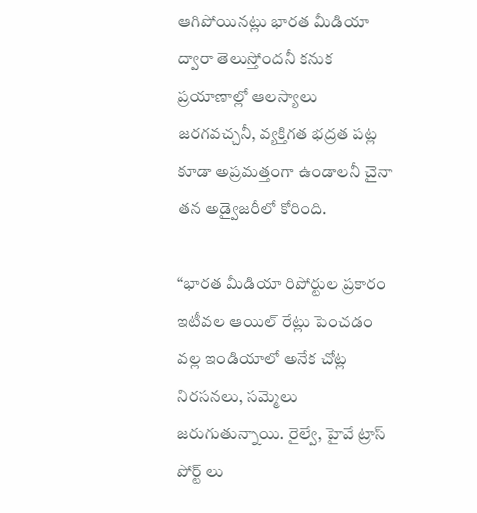ఆగిపోయినట్లు భారత మీడియా ద్వారా తెలుస్తోందనీ కనుక ప్రయాణాల్లో ఆలస్యాలు జరగవచ్చనీ, వ్యక్తిగత భద్రత పట్ల కూడా అప్రమత్తంగా ఉండాలనీ చైనా తన అడ్వైజరీలో కోరింది.

“భారత మీడియా రిపోర్టుల ప్రకారం ఇటీవల ఆయిల్ రేట్లు పెంచడం వల్ల ఇండియాలో అనేక చోట్ల నిరసనలు, సమ్మెలు జరుగుతున్నాయి. రైల్వే, హైవే ట్రాస్ పోర్ట్ లు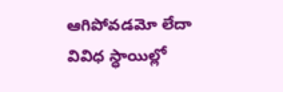ఆగిపోవడమో లేదా వివిధ స్ధాయిల్లో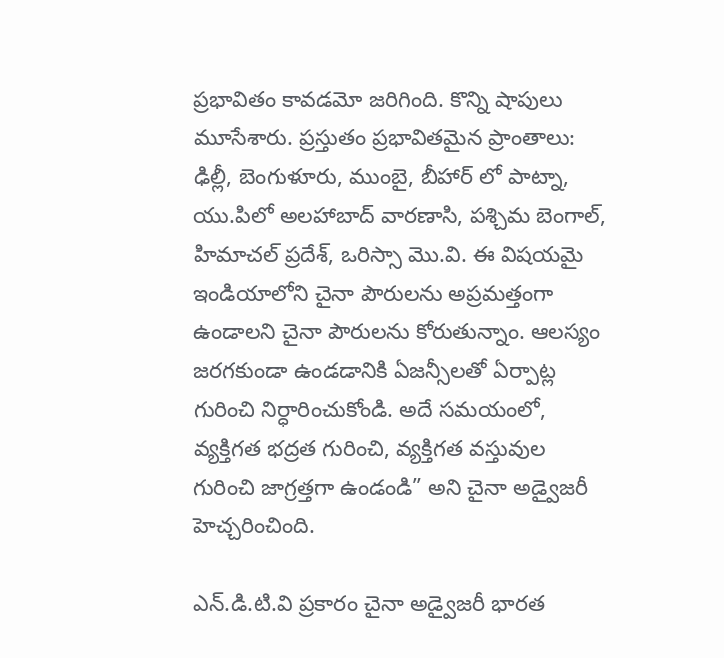ప్రభావితం కావడమో జరిగింది. కొన్ని షాపులు మూసేశారు. ప్రస్తుతం ప్రభావితమైన ప్రాంతాలు: ఢిల్లీ, బెంగుళూరు, ముంబై, బీహార్ లో పాట్నా, యు.పిలో అలహాబాద్ వారణాసి, పశ్చిమ బెంగాల్, హిమాచల్ ప్రదేశ్, ఒరిస్సా మొ.వి. ఈ విషయమై ఇండియాలోని చైనా పౌరులను అప్రమత్తంగా ఉండాలని చైనా పౌరులను కోరుతున్నాం. ఆలస్యం జరగకుండా ఉండడానికి ఏజన్సీలతో ఏర్పాట్ల గురించి నిర్ధారించుకోండి. అదే సమయంలో, వ్యక్తిగత భద్రత గురించి, వ్యక్తిగత వస్తువుల గురించి జాగ్రత్తగా ఉండండి” అని చైనా అడ్వైజరీ హెచ్చరించింది.

ఎన్.డి.టి.వి ప్రకారం చైనా అడ్వైజరీ భారత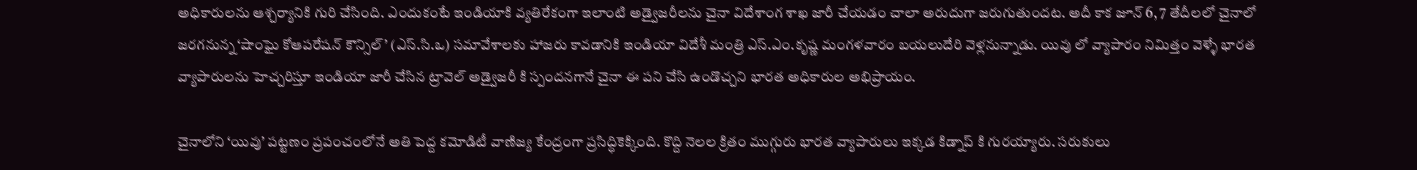అధికారులను ఆశ్చర్యానికి గురి చేసింది. ఎందుకంటే ఇండియాకి వ్యతిరేకంగా ఇలాంటి అడ్వైజరీలను చైనా విదేశాంగ శాఖ జారీ చేయడం చాలా అరుదుగా జరుగుతుందట. అదీ కాక జూన్ 6, 7 తేదీలలో చైనాలో జరగనున్న ‘షాంఘై కోఆపరేషన్ కౌన్సిల్’ (ఎస్.సి.ఒ) సమావేశాలకు హాజరు కావడానికి ఇండియా విదేశీ మంత్రి ఎస్.ఎం.కృష్ణ మంగళవారం బయలుదేరి వెళ్లనున్నాడు. యివు లో వ్యాపారం నిమిత్తం వెళ్ళే భారత వ్యాపారులను హెచ్చరిస్తూ ఇండియా జారీ చేసిన ట్రావెల్ అడ్వైజరీ కి స్పందనగానే చైనా ఈ పని చేసి ఉండొచ్చని భారత అధికారుల అభిప్రాయం.

చైనాలోని ‘యివు’ పట్టణం ప్రపంచంలోనే అతి పెద్ద కమోడిటీ వాణిజ్య కేంద్రంగా ప్రసిద్ధికెక్కింది. కొద్ది నెలల క్రితం ముగ్గురు భారత వ్యాపారులు ఇక్కడ కిడ్నాప్ కి గురయ్యారు. సరుకులు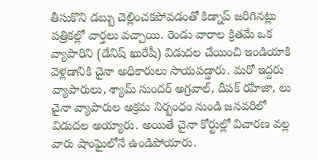తీసుకొని డబ్బు చెల్లించకపోవడంతో కిడ్నాప్ జరిగినట్లు పత్రికల్లో వార్తలు వచ్చాయి. రెండు వారాల క్రితమే ఒక వ్యాపారిని (డేనిష్ ఖురేషీ) విడుదల చేయించి ఇండియాకి వెళ్లడానికి చైనా అధికారులు సాయపడ్డారు. మరో ఇద్దరు వ్యాపారులు, శ్యామ్ సుందర్ అగ్రవాల్, దీపక్ రహేజా, లు చైనా వ్యాపారుల అక్రమ నిర్బంధం నుండి జనవరిలో విడుదల అయ్యారు. అయితే చైనా కోర్టుల్లో విచారణ వల్ల వారు షాంఘైలోనే ఉండిపోయారు.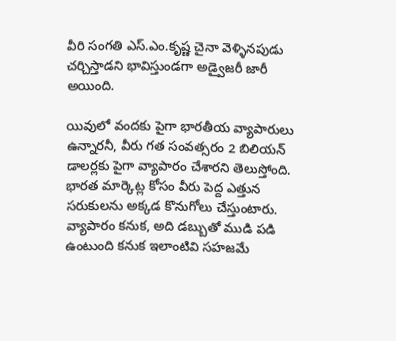వీరి సంగతి ఎస్.ఎం.కృష్ణ చైనా వెళ్ళినపుడు చర్చిస్తాడని భావిస్తుండగా అడ్వైజరీ జారీ అయింది.

యివులో వందకు పైగా భారతీయ వ్యాపారులు ఉన్నారనీ, వీరు గత సంవత్సరం 2 బిలియన్ డాలర్లకు పైగా వ్యాపారం చేశారని తెలుస్తోంది. భారత మార్కెట్ల కోసం వీరు పెద్ద ఎత్తున సరుకులను అక్కడ కొనుగోలు చేస్తుంటారు. వ్యాపారం కనుక, అది డబ్బుతో ముడి పడి ఉంటుంది కనుక ఇలాంటివి సహజమే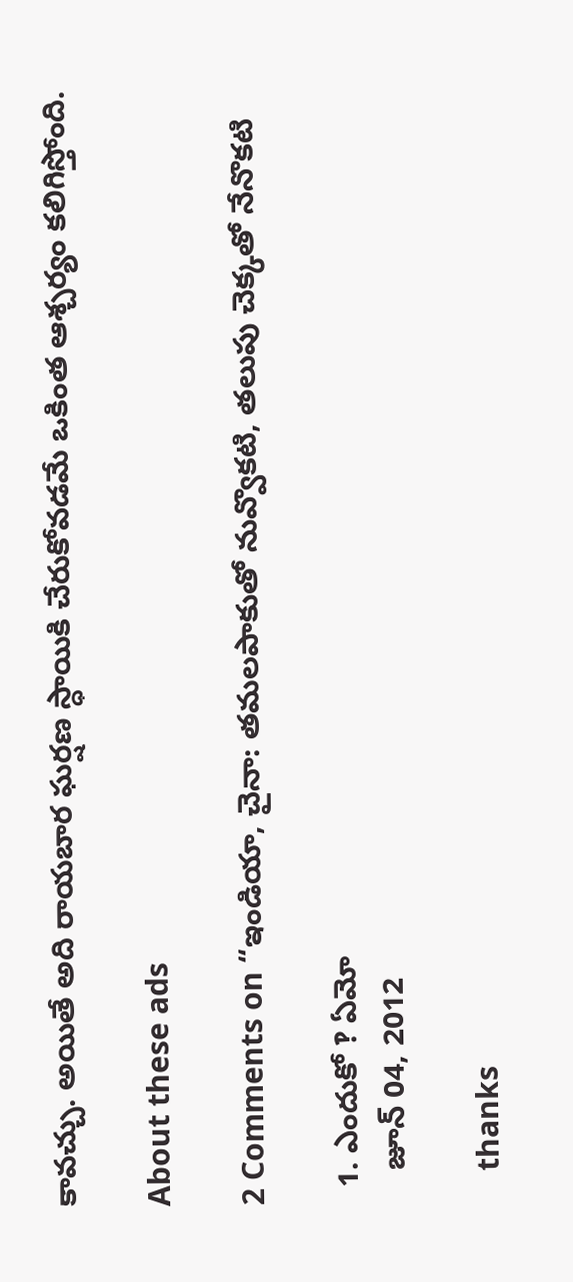కావచ్చు. అయితే అది రాయబార ఘర్షణ స్ధాయికి చేరుకోవడమే ఒకింత ఆశ్చర్యం కలిగిస్తోంది.

About these ads

2 Comments on “ఇండియా, చైనా: తమలపాకుతో నువ్వొకటి, తలుపు చెక్కతో నేనొకటి

  1. ఎందుకో ‽ ఏమో
    జూన్ 04, 2012

    thanks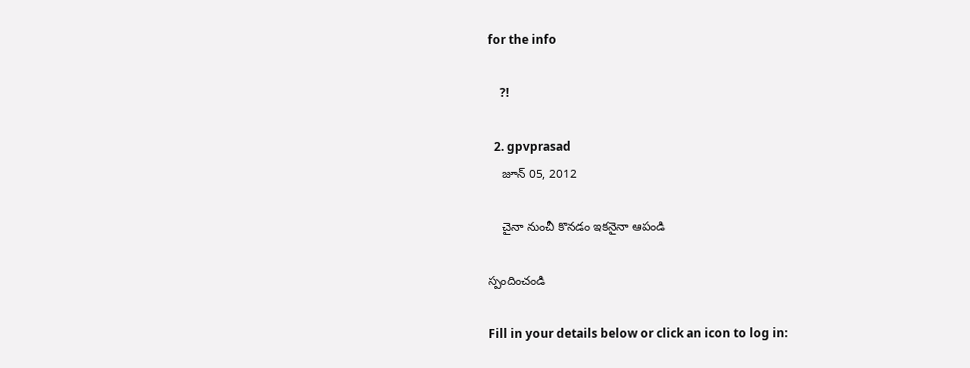for the info

    ?!

  2. gpvprasad
    జూన్ 05, 2012

    చైనా నుంచీ కొనడం ఇకనైనా ఆపండి

స్పందించండి

Fill in your details below or click an icon to log in: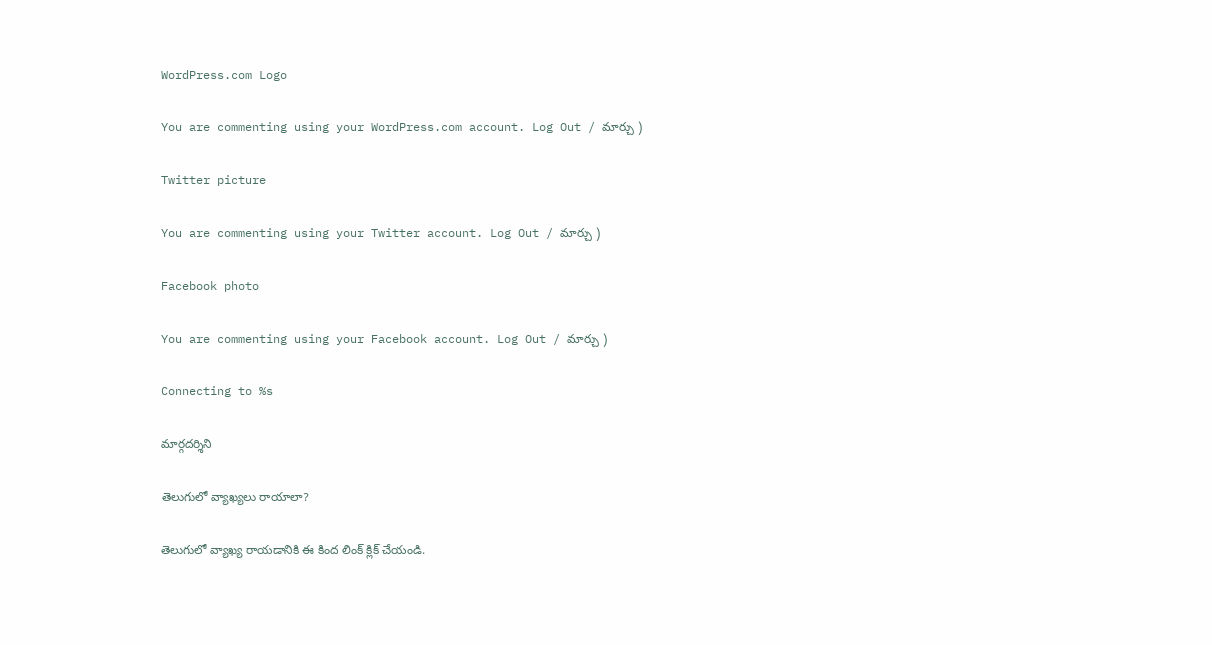WordPress.com Logo

You are commenting using your WordPress.com account. Log Out / మార్చు )

Twitter picture

You are commenting using your Twitter account. Log Out / మార్చు )

Facebook photo

You are commenting using your Facebook account. Log Out / మార్చు )

Connecting to %s

మార్గదర్శిని

తెలుగులో వ్యాఖ్యలు రాయాలా?

తెలుగులో వ్యాఖ్య రాయడానికి ఈ కింద లింక్ క్లిక్ చేయండి.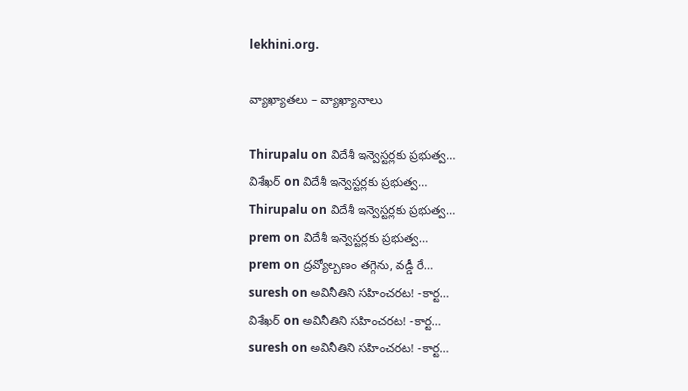lekhini.org.

వ్యాఖ్యాతలు – వ్యాఖ్యానాలు

Thirupalu on విదేశీ ఇన్వెస్టర్లకు ప్రభుత్వ…
విశేఖర్ on విదేశీ ఇన్వెస్టర్లకు ప్రభుత్వ…
Thirupalu on విదేశీ ఇన్వెస్టర్లకు ప్రభుత్వ…
prem on విదేశీ ఇన్వెస్టర్లకు ప్రభుత్వ…
prem on ద్రవ్యోల్బణం తగ్గెను, వడ్డీ రే…
suresh on అవినీతిని సహించరట! -కార్ట…
విశేఖర్ on అవినీతిని సహించరట! -కార్ట…
suresh on అవినీతిని సహించరట! -కార్ట…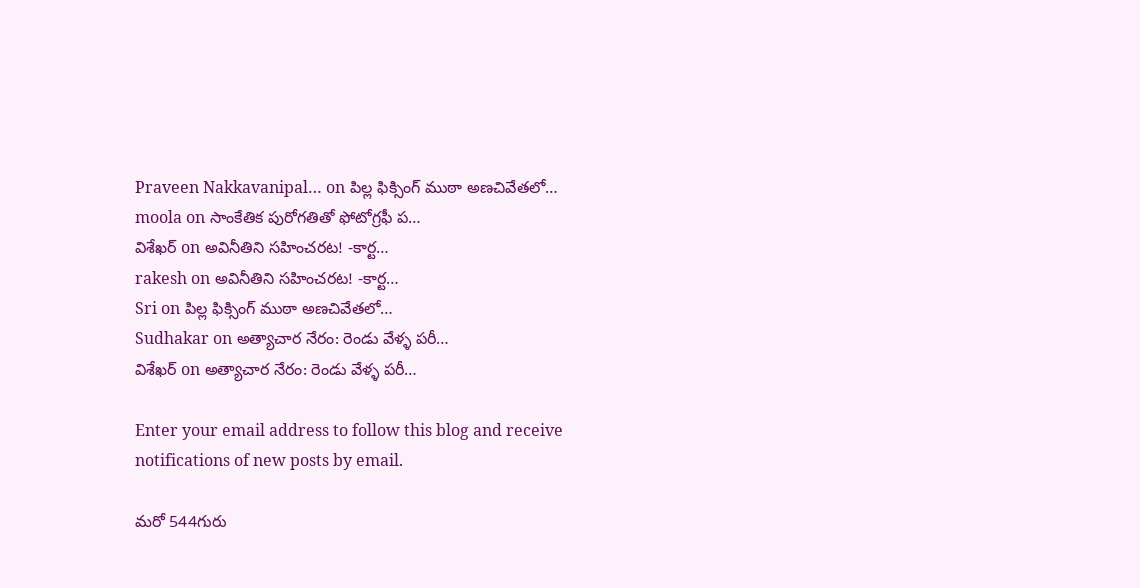Praveen Nakkavanipal… on పిల్ల ఫిక్సింగ్ ముఠా అణచివేతలో…
moola on సాంకేతిక పురోగతితో ఫోటోగ్రఫీ ప…
విశేఖర్ on అవినీతిని సహించరట! -కార్ట…
rakesh on అవినీతిని సహించరట! -కార్ట…
Sri on పిల్ల ఫిక్సింగ్ ముఠా అణచివేతలో…
Sudhakar on అత్యాచార నేరం: రెండు వేళ్ళ పరీ…
విశేఖర్ on అత్యాచార నేరం: రెండు వేళ్ళ పరీ…

Enter your email address to follow this blog and receive notifications of new posts by email.

మరో 544గురు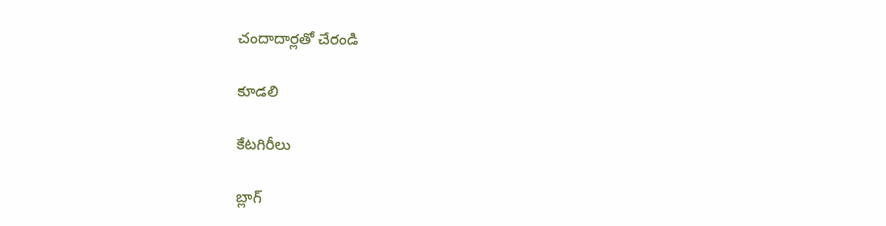చందాదార్లతో చేరండి

కూడలి

కేటగిరీలు

బ్లాగ్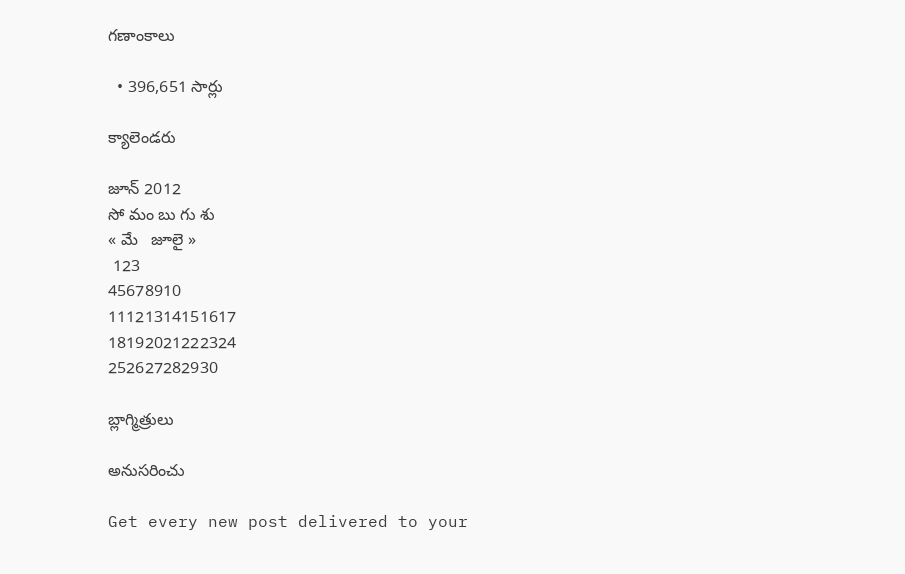గణాంకాలు

  • 396,651 సార్లు

క్యాలెండరు

జూన్ 2012
సో మం బు గు శు
« మే   జూలై »
 123
45678910
11121314151617
18192021222324
252627282930

బ్లాగ్మిత్రులు

అనుసరించు

Get every new post delivered to your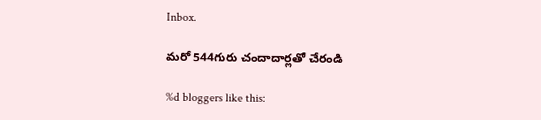Inbox.

మరో 544గురు చందాదార్లతో చేరండి

%d bloggers like this: